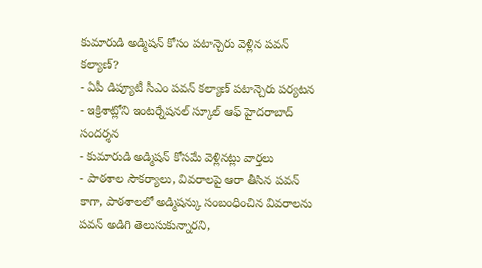కుమారుడి అడ్మిషన్ కోసం పటాన్చెరు వెళ్లిన పవన్ కల్యాణ్?
- ఏపీ డిప్యూటీ సీఎం పవన్ కల్యాణ్ పటాన్చెరు పర్యటన
- ఇక్రిశాట్లోని ఇంటర్నేషనల్ స్కూల్ ఆఫ్ హైదరాబాద్ సందర్శన
- కుమారుడి అడ్మిషన్ కోసమే వెళ్లినట్లు వార్తలు
- పాఠశాల సౌకర్యాలు, వివరాలపై ఆరా తీసిన పవన్
కాగా, పాఠశాలలో అడ్మిషన్కు సంబంధించిన వివరాలను పవన్ అడిగి తెలుసుకున్నారని,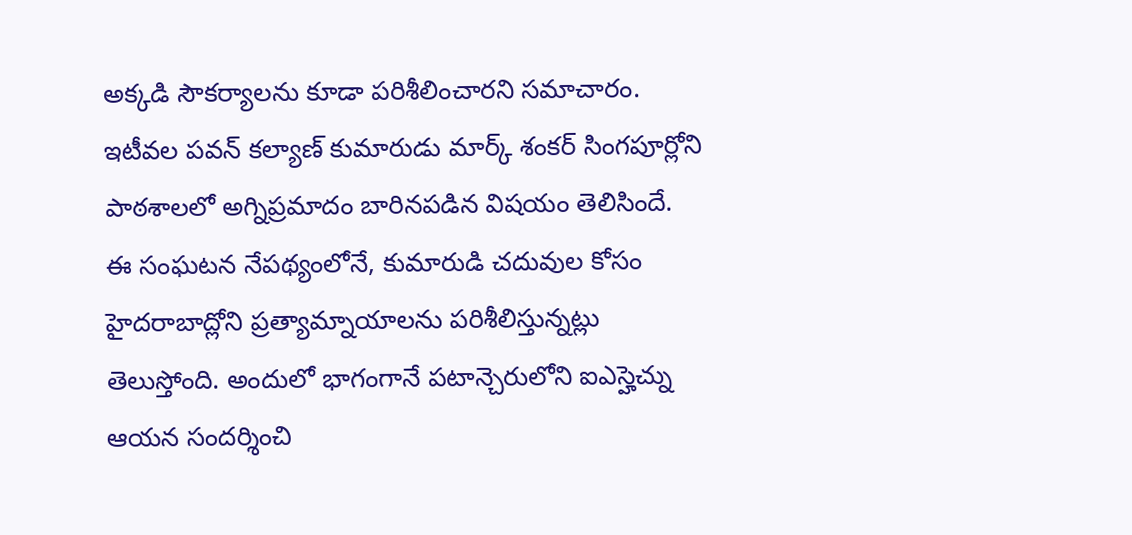అక్కడి సౌకర్యాలను కూడా పరిశీలించారని సమాచారం.
ఇటీవల పవన్ కల్యాణ్ కుమారుడు మార్క్ శంకర్ సింగపూర్లోని పాఠశాలలో అగ్నిప్రమాదం బారినపడిన విషయం తెలిసిందే. ఈ సంఘటన నేపథ్యంలోనే, కుమారుడి చదువుల కోసం హైదరాబాద్లోని ప్రత్యామ్నాయాలను పరిశీలిస్తున్నట్లు తెలుస్తోంది. అందులో భాగంగానే పటాన్చెరులోని ఐఎస్హెచ్ను ఆయన సందర్శించి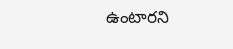ఉంటారని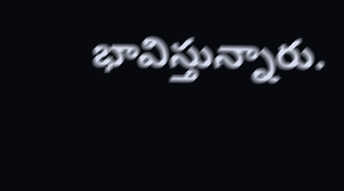భావిస్తున్నారు.